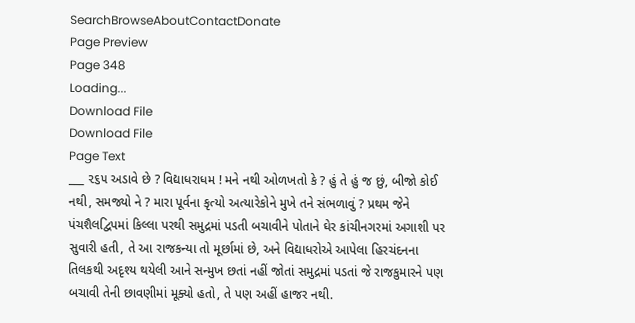SearchBrowseAboutContactDonate
Page Preview
Page 348
Loading...
Download File
Download File
Page Text
___ ૨૬૫ અડાવે છે ? વિદ્યાધરાધમ ! મને નથી ઓળખતો કે ? હું તે હું જ છું, બીજો કોઈ નથી, સમજ્યો ને ? મારા પૂર્વના કૃત્યો અત્યારેકોને મુખે તને સંભળાવું ? પ્રથમ જેને પંચશૈલદ્વિપમાં કિલ્લા પરથી સમુદ્રમાં પડતી બચાવીને પોતાને ઘેર કાંચીનગરમાં અગાશી પર સુવારી હતી, તે આ રાજકન્યા તો મૂર્છામાં છે, અને વિદ્યાધરોએ આપેલા હિરચંદનના તિલકથી અદૃશ્ય થયેલી આને સન્મુખ છતાં નહીં જોતાં સમુદ્રમાં પડતાં જે રાજકુમારને પણ બચાવી તેની છાવણીમાં મૂક્યો હતો, તે પણ અહીં હાજર નથી.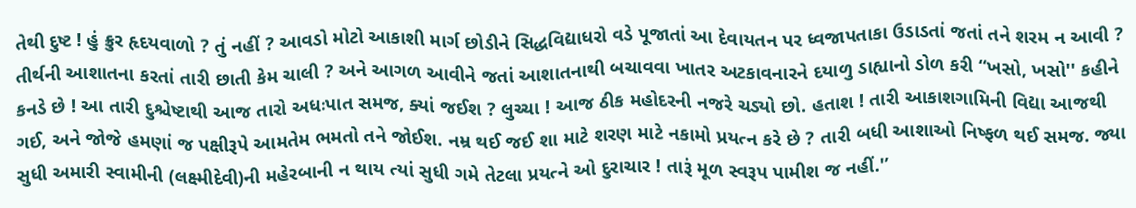તેથી દુષ્ટ ! હું ક્રુર હૃદયવાળો ? તું નહીં ? આવડો મોટો આકાશી માર્ગ છોડીને સિદ્ધવિદ્યાધરો વડે પૂજાતાં આ દેવાયતન પર ધ્વજાપતાકા ઉડાડતાં જતાં તને શરમ ન આવી ? તીર્થની આશાતના કરતાં તારી છાતી કેમ ચાલી ? અને આગળ આવીને જતાં આશાતનાથી બચાવવા ખાતર અટકાવનારને દયાળુ ડાહ્યાનો ડોળ કરી “ખસો, ખસો'' કહીને કનડે છે ! આ તારી દુશ્ચેષ્ટાથી આજ તારો અધઃપાત સમજ, ક્યાં જઈશ ? લુચ્ચા ! આજ ઠીક મહોદરની નજરે ચડ્યો છો. હતાશ ! તારી આકાશગામિની વિદ્યા આજથી ગઈ, અને જોજે હમણાં જ પક્ષીરૂપે આમતેમ ભમતો તને જોઈશ. નમ્ર થઈ જઈ શા માટે શરણ માટે નકામો પ્રયત્ન કરે છે ? તારી બધી આશાઓ નિષ્ફળ થઈ સમજ. જ્યા સુધી અમારી સ્વામીની (લક્ષ્મીદેવી)ની મહેરબાની ન થાય ત્યાં સુધી ગમે તેટલા પ્રયત્ને ઓ દુરાચાર ! તારૂં મૂળ સ્વરૂપ પામીશ જ નહીં.'’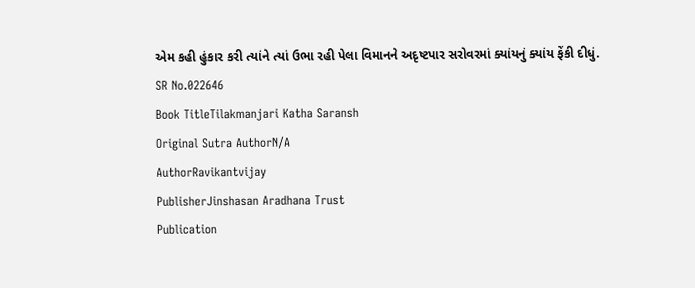એમ કહી હુંકાર કરી ત્યાંને ત્યાં ઉભા રહી પેલા વિમાનને અદૃષ્ટપાર સરોવરમાં ક્યાંયનું ક્યાંય ફેંકી દીધું.
SR No.022646
Book TitleTilakmanjari Katha Saransh
Original Sutra AuthorN/A
AuthorRavikantvijay
PublisherJinshasan Aradhana Trust
Publication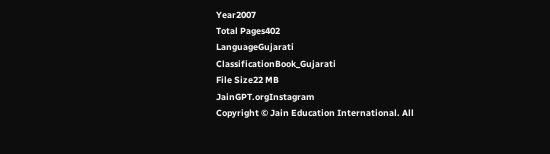Year2007
Total Pages402
LanguageGujarati
ClassificationBook_Gujarati
File Size22 MB
JainGPT.orgInstagram
Copyright © Jain Education International. All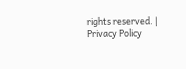rights reserved. | Privacy Policy